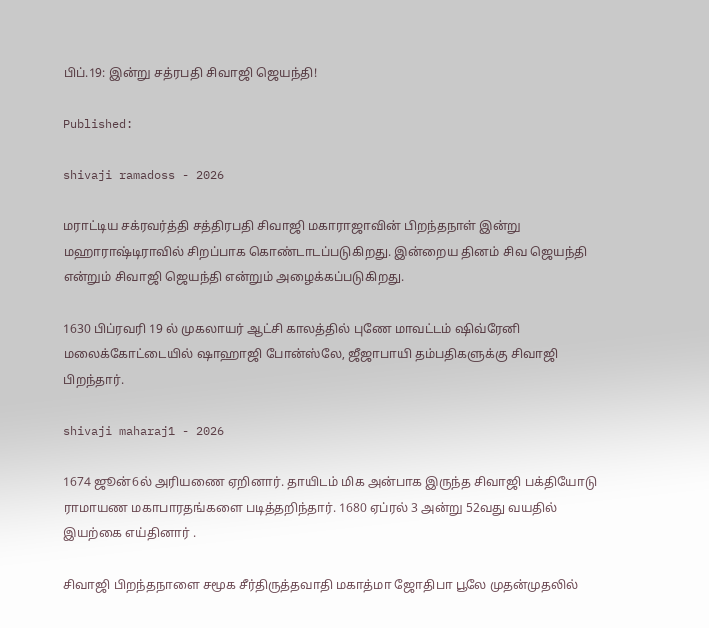பிப்.19: இன்று சத்ரபதி சிவாஜி ஜெயந்தி!

Published:

shivaji ramadoss - 2026

மராட்டிய சக்ரவர்த்தி சத்திரபதி சிவாஜி மகாராஜாவின் பிறந்தநாள் இன்று மஹாராஷ்டிராவில் சிறப்பாக கொண்டாடப்படுகிறது. இன்றைய தினம் சிவ ஜெயந்தி என்றும் சிவாஜி ஜெயந்தி என்றும் அழைக்கப்படுகிறது.

1630 பிப்ரவரி 19 ல் முகலாயர் ஆட்சி காலத்தில் புணே மாவட்டம் ஷிவ்ரேனி மலைக்கோட்டையில் ஷாஹாஜி போன்ஸ்லே, ஜீஜாபாயி தம்பதிகளுக்கு சிவாஜி பிறந்தார்.

shivaji maharaj1 - 2026

1674 ஜூன்6ல் அரியணை ஏறினார். தாயிடம் மிக அன்பாக இருந்த சிவாஜி பக்தியோடு ராமாயண மகாபாரதங்களை படித்தறிந்தார். 1680 ஏப்ரல் 3 அன்று 52வது வயதில் இயற்கை எய்தினார் .

சிவாஜி பிறந்தநாளை சமூக சீர்திருத்தவாதி மகாத்மா ஜோதிபா பூலே முதன்முதலில்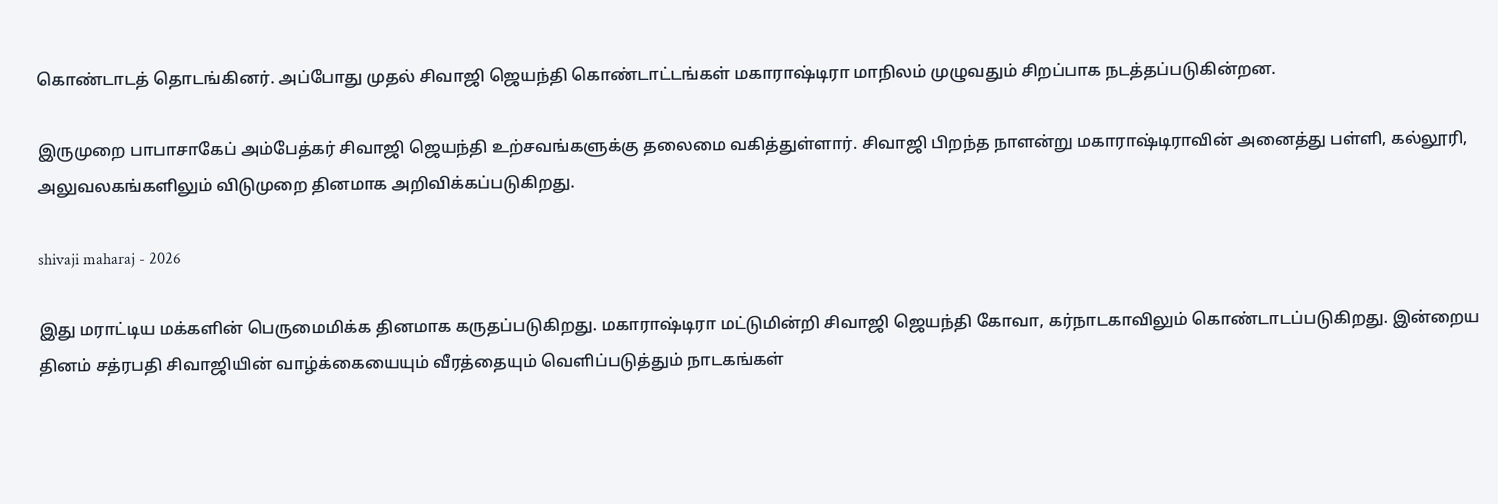கொண்டாடத் தொடங்கினர். அப்போது முதல் சிவாஜி ஜெயந்தி கொண்டாட்டங்கள் மகாராஷ்டிரா மாநிலம் முழுவதும் சிறப்பாக நடத்தப்படுகின்றன.

இருமுறை பாபாசாகேப் அம்பேத்கர் சிவாஜி ஜெயந்தி உற்சவங்களுக்கு தலைமை வகித்துள்ளார். சிவாஜி பிறந்த நாளன்று மகாராஷ்டிராவின் அனைத்து பள்ளி, கல்லூரி, அலுவலகங்களிலும் விடுமுறை தினமாக அறிவிக்கப்படுகிறது.

shivaji maharaj - 2026

இது மராட்டிய மக்களின் பெருமைமிக்க தினமாக கருதப்படுகிறது. மகாராஷ்டிரா மட்டுமின்றி சிவாஜி ஜெயந்தி கோவா, கர்நாடகாவிலும் கொண்டாடப்படுகிறது. இன்றைய தினம் சத்ரபதி சிவாஜியின் வாழ்க்கையையும் வீரத்தையும் வெளிப்படுத்தும் நாடகங்கள்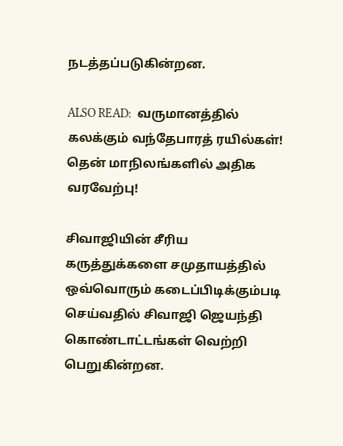நடத்தப்படுகின்றன.

ALSO READ:  வருமானத்தில் கலக்கும் வந்தேபாரத் ரயில்கள்! தென் மாநிலங்களில் அதிக வரவேற்பு!

சிவாஜியின் சீரிய கருத்துக்களை சமுதாயத்தில் ஒவ்வொரும் கடைப்பிடிக்கும்படி செய்வதில் சிவாஜி ஜெயந்தி கொண்டாட்டங்கள் வெற்றி பெறுகின்றன.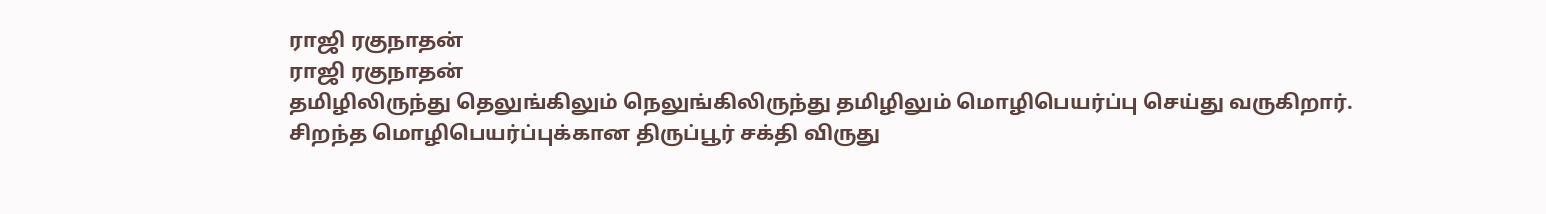ராஜி ரகுநாதன்
ராஜி ரகுநாதன்
தமிழிலிருந்து தெலுங்கிலும் நெலுங்கிலிருந்து தமிழிலும் மொழிபெயர்ப்பு செய்து வருகிறார். சிறந்த மொழிபெயர்ப்புக்கான திருப்பூர் சக்தி விருது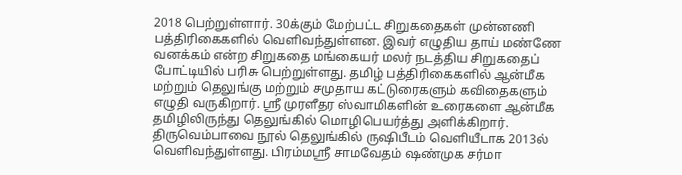2018 பெற்றுள்ளார். 30க்கும் மேற்பட்ட சிறுகதைகள் முன்னணி பத்திரிகைகளில் வெளிவந்துள்ளன. இவர் எழுதிய தாய் மண்ணே வனக்கம் என்ற சிறுகதை மங்கையர் மலர் நடத்திய சிறுகதைப் போட்டியில் பரிசு பெற்றுள்ளது. தமிழ் பத்திரிகைகளில் ஆன்மீக மற்றும் தெலுங்கு மற்றும் சமுதாய கட்டுரைகளும் கவிதைகளும் எழுதி வருகிறார். ஸ்ரீ முரளீதர ஸ்வாமிகளின் உரைகளை ஆன்மீக தமிழிலிருந்து தெலுங்கில் மொழிபெயர்த்து அளிக்கிறார். திருவெம்பாவை நூல் தெலுங்கில் ருஷிபீடம் வெளியீடாக 2013ல் வெளிவந்துள்ளது. பிரம்மஸ்ரீ சாமவேதம் ஷண்முக சர்மா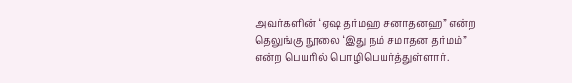அவர்களின் ‘ஏஷ தர்மஹ சனாதனஹ” என்ற தெலுங்கு நூலை ‘இது நம் சமாதன தர்மம்” என்ற பெயரில் பொழிபெயர்த்துள்ளார்.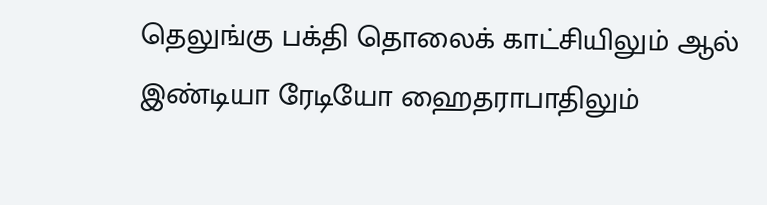தெலுங்கு பக்தி தொலைக் காட்சியிலும் ஆல் இண்டியா ரேடியோ ஹைதராபாதிலும்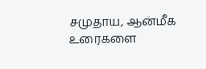சமுதாய, ஆன்மீக உரைகளை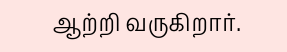ஆற்றி வருகிறார்.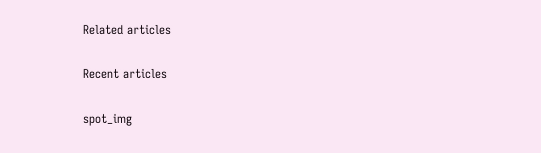Related articles

Recent articles

spot_img